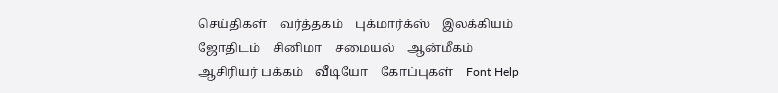செய்திகள்    வர்த்தகம்    புக்மார்க்ஸ்    இலக்கியம்    ஜோதிடம்    சினிமா    சமையல்    ஆன்மீகம்    ஆசிரியர் பக்கம்    வீடியோ    கோப்புகள்    Font Help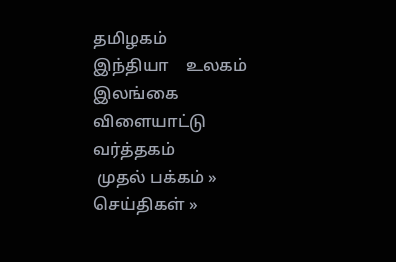தமிழகம்    இந்தியா    உலகம்    இலங்கை    விளையாட்டு    வர்த்தகம்
 முதல் பக்கம் » செய்திகள் »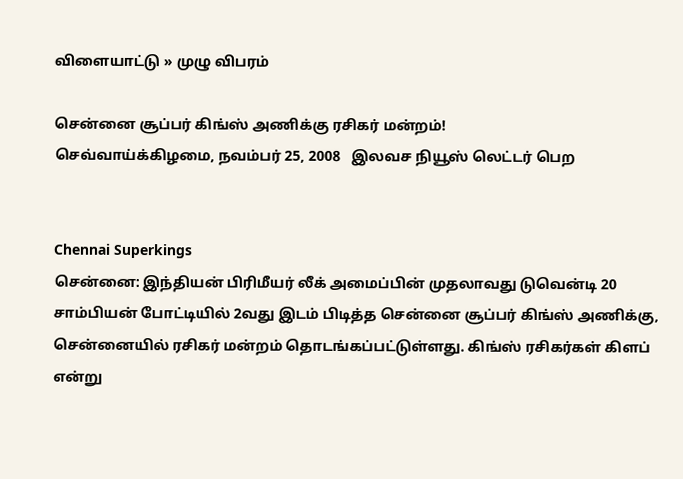விளையாட்டு » முழு விபரம்

சென்னை சூப்பர் கிங்ஸ் அணிக்கு ரசிகர் மன்றம்!
செவ்வாய்க்கிழமை, நவம்பர் 25, 2008   இலவச நியூஸ் லெட்டர் பெற


Chennai Superkings
சென்னை: இந்தியன் பிரிமீயர் லீக் அமைப்பின் முதலாவது டுவென்டி 20 சாம்பியன் போட்டியில் 2வது இடம் பிடித்த சென்னை சூப்பர் கிங்ஸ் அணிக்கு, சென்னையில் ரசிகர் மன்றம் தொடங்கப்பட்டுள்ளது. கிங்ஸ் ரசிகர்கள் கிளப் என்று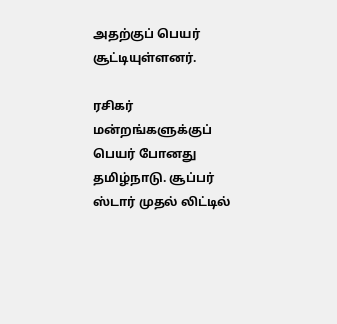அதற்குப் பெயர் சூட்டியுள்ளனர்.

ரசிகர் மன்றங்களுக்குப் பெயர் போனது தமிழ்நாடு. சூப்பர் ஸ்டார் முதல் லிட்டில்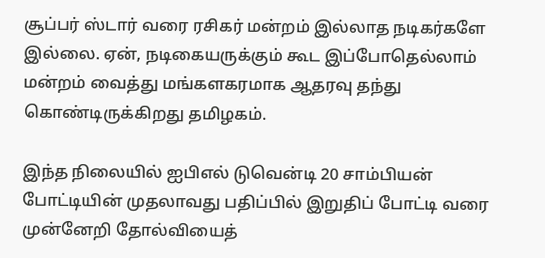சூப்பர் ஸ்டார் வரை ரசிகர் மன்றம் இல்லாத நடிகர்களே இல்லை. ஏன், நடிகையருக்கும் கூட இப்போதெல்லாம் மன்றம் வைத்து மங்களகரமாக ஆதரவு தந்து கொண்டிருக்கிறது தமிழகம்.

இந்த நிலையில் ஐபிஎல் டுவென்டி 20 சாம்பியன் போட்டியின் முதலாவது பதிப்பில் இறுதிப் போட்டி வரை முன்னேறி தோல்வியைத்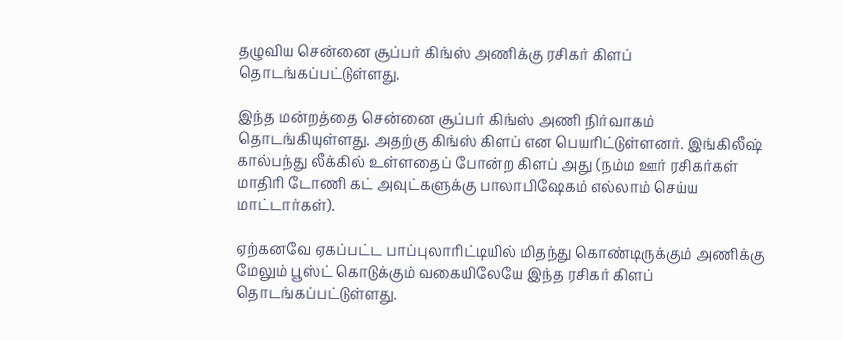தழுவிய சென்னை சூப்பர் கிங்ஸ் அணிக்கு ரசிகர் கிளப் தொடங்கப்பட்டுள்ளது.

இந்த மன்றத்தை சென்னை சூப்பர் கிங்ஸ் அணி நிர்வாகம் தொடங்கியுள்ளது. அதற்கு கிங்ஸ் கிளப் என பெயரிட்டுள்ளனர். இங்கிலீஷ் கால்பந்து லீக்கில் உள்ளதைப் போன்ற கிளப் அது (நம்ம ஊர் ரசிகர்கள் மாதிரி டோணி கட் அவுட்களுக்கு பாலாபிஷேகம் எல்லாம் செய்ய மாட்டார்கள்).

ஏற்கனவே ஏகப்பட்ட பாப்புலாரிட்டியில் மிதந்து கொண்டிருக்கும் அணிக்கு மேலும் பூஸ்ட் கொடுக்கும் வகையிலேயே இந்த ரசிகர் கிளப் தொடங்கப்பட்டுள்ளது.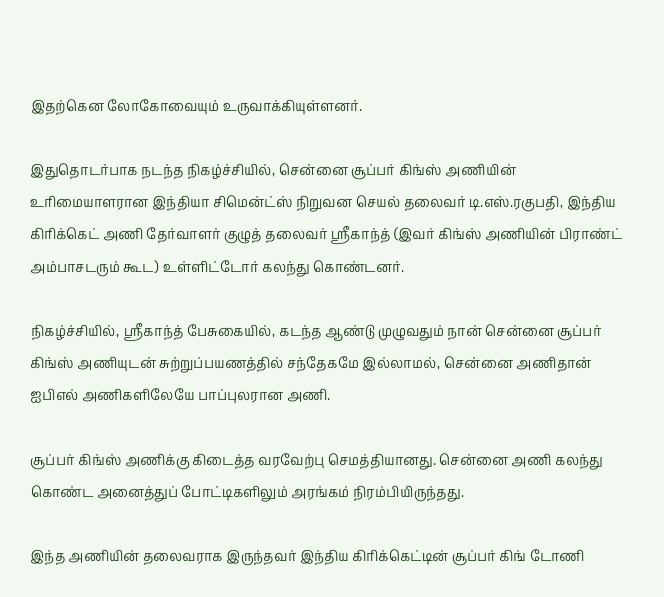இதற்கென லோகோவையும் உருவாக்கியுள்ளனர்.

இதுதொடர்பாக நடந்த நிகழ்ச்சியில், சென்னை சூப்பர் கிங்ஸ் அணியின் உரிமையாளரான இந்தியா சிமென்ட்ஸ் நிறுவன செயல் தலைவர் டி.எஸ்.ரகுபதி, இந்திய கிரிக்கெட் அணி தேர்வாளர் குழுத் தலைவர் ஸ்ரீகாந்த் (இவர் கிங்ஸ் அணியின் பிராண்ட் அம்பாசடரும் கூட) உள்ளிட்டோர் கலந்து கொண்டனர்.

நிகழ்ச்சியில், ஸ்ரீகாந்த் பேசுகையில், கடந்த ஆண்டு முழுவதும் நான் சென்னை சூப்பர் கிங்ஸ் அணியுடன் சுற்றுப்பயணத்தில் சந்தேகமே இல்லாமல், சென்னை அணிதான் ஐபிஎல் அணிகளிலேயே பாப்புலரான அணி.

சூப்பர் கிங்ஸ் அணிக்கு கிடைத்த வரவேற்பு செமத்தியானது. சென்னை அணி கலந்து கொண்ட அனைத்துப் போட்டிகளிலும் அரங்கம் நிரம்பியிருந்தது.

இந்த அணியின் தலைவராக இருந்தவர் இந்திய கிரிக்கெட்டின் சூப்பர் கிங் டோணி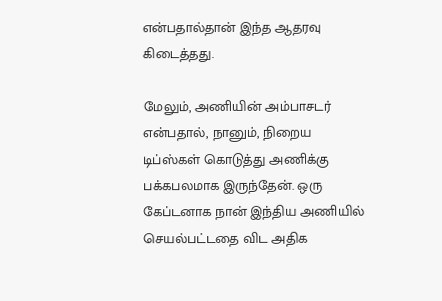என்பதால்தான் இந்த ஆதரவு கிடைத்தது.

மேலும், அணியின் அம்பாசடர் என்பதால், நானும், நிறைய டிப்ஸ்கள் கொடுத்து அணிக்கு பக்கபலமாக இருந்தேன். ஒரு கேப்டனாக நான் இந்திய அணியில் செயல்பட்டதை விட அதிக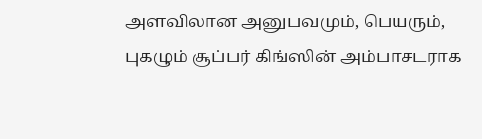அளவிலான அனுபவமும், பெயரும், புகழும் சூப்பர் கிங்ஸின் அம்பாசடராக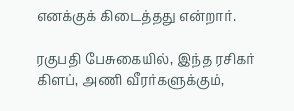எனக்குக் கிடைத்தது என்றார்.

ரகுபதி பேசுகையில், இந்த ரசிகர் கிளப், அணி வீரர்களுக்கும்,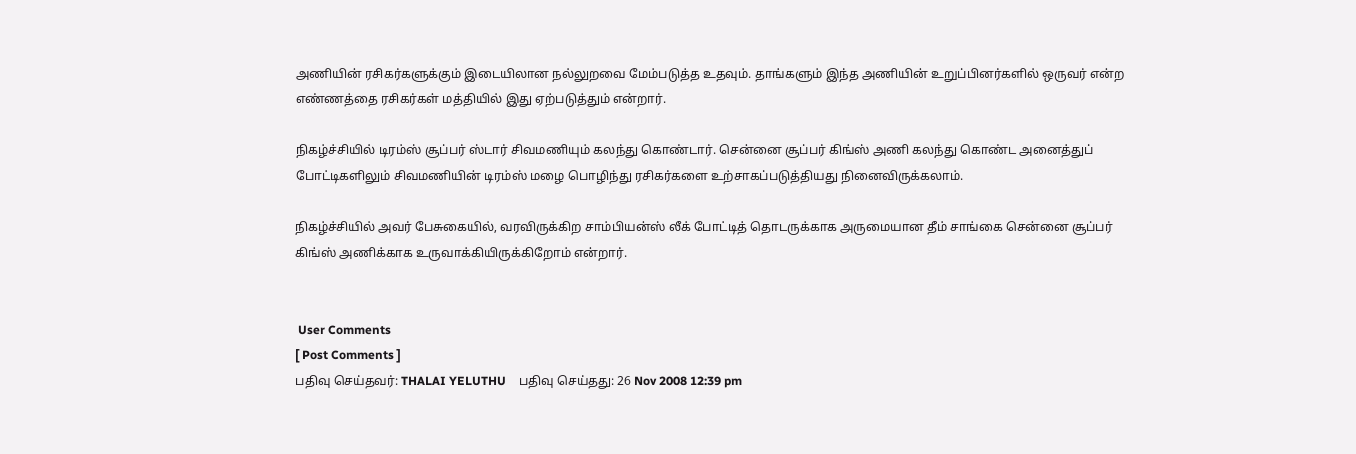அணியின் ரசிகர்களுக்கும் இடையிலான நல்லுறவை மேம்படுத்த உதவும். தாங்களும் இந்த அணியின் உறுப்பினர்களில் ஒருவர் என்ற எண்ணத்தை ரசிகர்கள் மத்தியில் இது ஏற்படுத்தும் என்றார்.

நிகழ்ச்சியில் டிரம்ஸ் சூப்பர் ஸ்டார் சிவமணியும் கலந்து கொண்டார். சென்னை சூப்பர் கிங்ஸ் அணி கலந்து கொண்ட அனைத்துப் போட்டிகளிலும் சிவமணியின் டிரம்ஸ் மழை பொழிந்து ரசிகர்களை உற்சாகப்படுத்தியது நினைவிருக்கலாம்.

நிகழ்ச்சியில் அவர் பேசுகையில், வரவிருக்கிற சாம்பியன்ஸ் லீக் போட்டித் தொடருக்காக அருமையான தீம் சாங்கை சென்னை சூப்பர் கிங்ஸ் அணிக்காக உருவாக்கியிருக்கிறோம் என்றார்.


 User Comments
[ Post Comments ]
பதிவு செய்தவர்: THALAI YELUTHU    பதிவு செய்தது: 26 Nov 2008 12:39 pm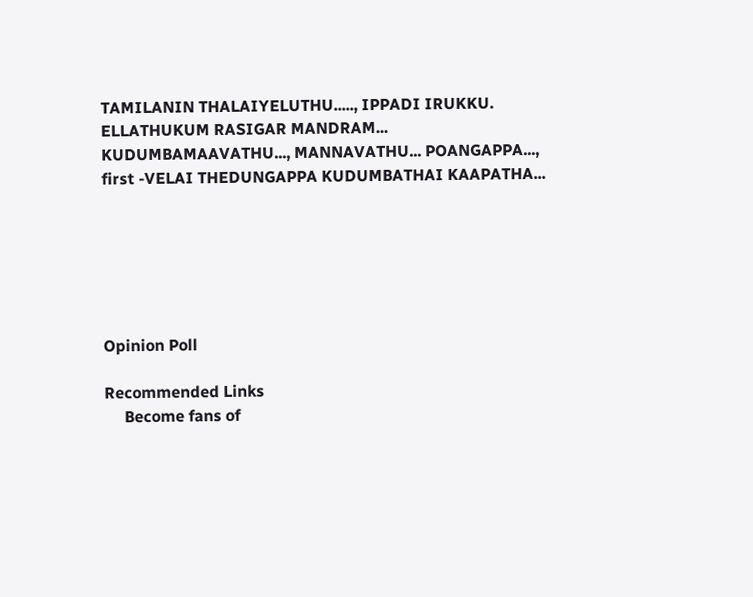TAMILANIN THALAIYELUTHU....., IPPADI IRUKKU.
ELLATHUKUM RASIGAR MANDRAM...
KUDUMBAMAAVATHU..., MANNAVATHU... POANGAPPA...,
first -VELAI THEDUNGAPPA KUDUMBATHAI KAAPATHA...






Opinion Poll

Recommended Links
     Become fans of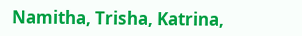Namitha, Trisha, Katrina,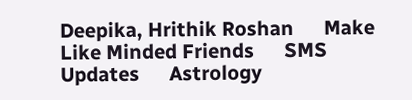Deepika, Hrithik Roshan      Make Like Minded Friends      SMS Updates      Astrology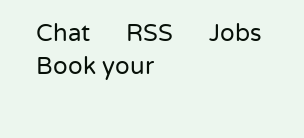Chat      RSS      Jobs      Book your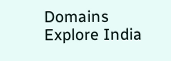Domains      Explore India